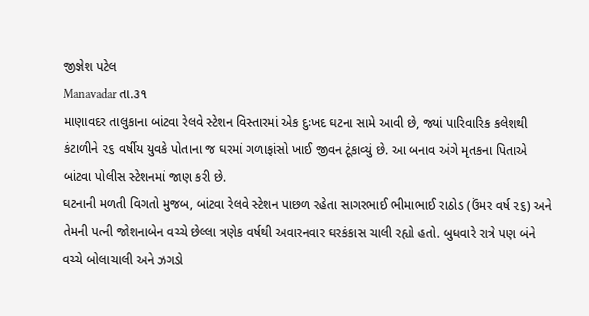જીજ્ઞેશ પટેલ
Manavadar તા.૩૧
માણાવદર તાલુકાના બાંટવા રેલવે સ્ટેશન વિસ્તારમાં એક દુઃખદ ઘટના સામે આવી છે, જ્યાં પારિવારિક કલેશથી કંટાળીને ૨૬ વર્ષીય યુવકે પોતાના જ ઘરમાં ગળાફાંસો ખાઈ જીવન ટૂંકાવ્યું છે. આ બનાવ અંગે મૃતકના પિતાએ બાંટવા પોલીસ સ્ટેશનમાં જાણ કરી છે.
ઘટનાની મળતી વિગતો મુજબ, બાંટવા રેલવે સ્ટેશન પાછળ રહેતા સાગરભાઈ ભીમાભાઈ રાઠોડ (ઉંમર વર્ષ ૨૬) અને તેમની પત્ની જોશનાબેન વચ્ચે છેલ્લા ત્રણેક વર્ષથી અવારનવાર ઘરકંકાસ ચાલી રહ્યો હતો. બુધવારે રાત્રે પણ બંને વચ્ચે બોલાચાલી અને ઝગડો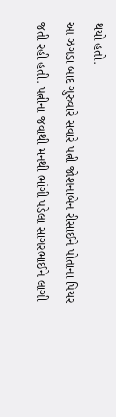થયો હતો.
આ ઝગડા બાદ ગુરુવારે સવારે પત્ની જોશનાબેન રીસાઈને પોતાના પિયર જતી રહી હતી. પત્નીના જવાથી મનથી ભાંગી પડેલા સાગરભાઈને લાગી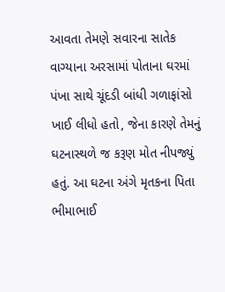આવતા તેમણે સવારના સાતેક વાગ્યાના અરસામાં પોતાના ઘરમાં પંખા સાથે ચૂંદડી બાંધી ગળાફાંસો ખાઈ લીધો હતો, જેના કારણે તેમનું ઘટનાસ્થળે જ કરૂણ મોત નીપજ્યું હતું. આ ઘટના અંગે મૃતકના પિતા ભીમાભાઈ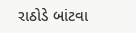રાઠોડે બાંટવા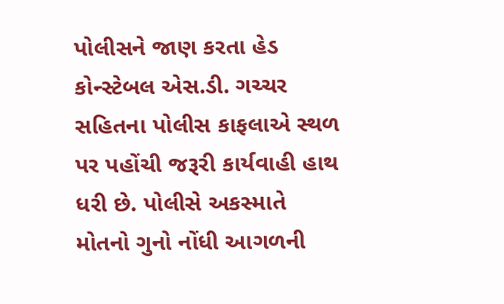પોલીસને જાણ કરતા હેડ કોન્સ્ટેબલ એસ.ડી. ગચ્ચર સહિતના પોલીસ કાફલાએ સ્થળ પર પહોંચી જરૂરી કાર્યવાહી હાથ ધરી છે. પોલીસે અકસ્માતે મોતનો ગુનો નોંધી આગળની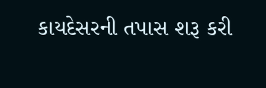કાયદેસરની તપાસ શરૂ કરી